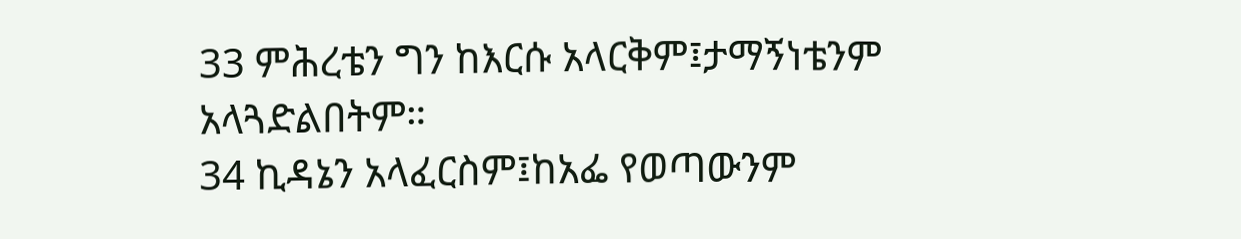33 ምሕረቴን ግን ከእርሱ አላርቅም፤ታማኝነቴንም አላጓድልበትም።
34 ኪዳኔን አላፈርስም፤ከአፌ የወጣውንም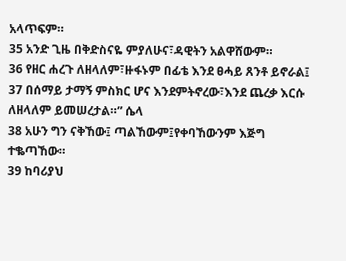አላጥፍም።
35 አንድ ጊዜ በቅድስናዬ ምያለሁና፣ዳዊትን አልዋሸውም።
36 የዘር ሐረጉ ለዘላለም፣ዙፋኑም በፊቴ እንደ ፀሓይ ጸንቶ ይኖራል፤
37 በሰማይ ታማኝ ምስክር ሆና እንደምትኖረው፣እንደ ጨረቃ እርሱ ለዘላለም ይመሠረታል።” ሴላ
38 አሁን ግን ናቅኸው፤ ጣልኸውም፤የቀባኸውንም እጅግ ተቈጣኸው።
39 ከባሪያህ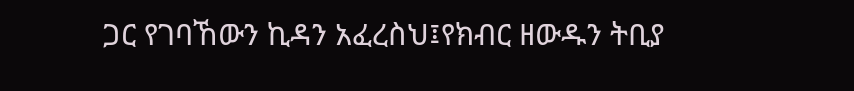ጋር የገባኸውን ኪዳን አፈረስህ፤የክብር ዘውዱን ትቢያ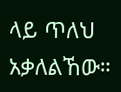ላይ ጥለህ አቃለልኸው።